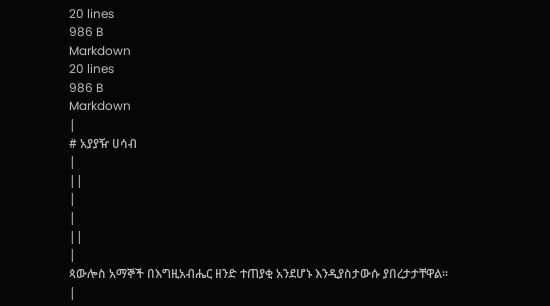20 lines
986 B
Markdown
20 lines
986 B
Markdown
|
# አያያዥ ሀሳብ
|
||
|
|
||
|
ጳውሎስ አማኞች በእግዚአብሔር ዘንድ ተጠያቂ አንደሆኑ እንዲያስታውሱ ያበረታታቸዋል።
|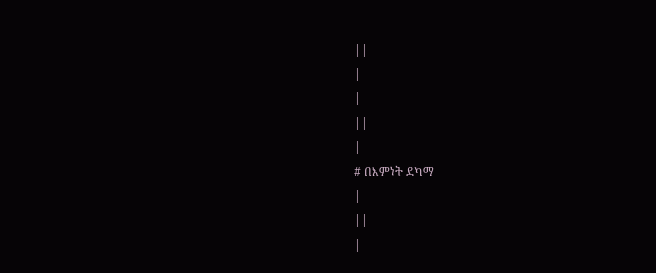||
|
|
||
|
# በእምነት ደካማ
|
||
|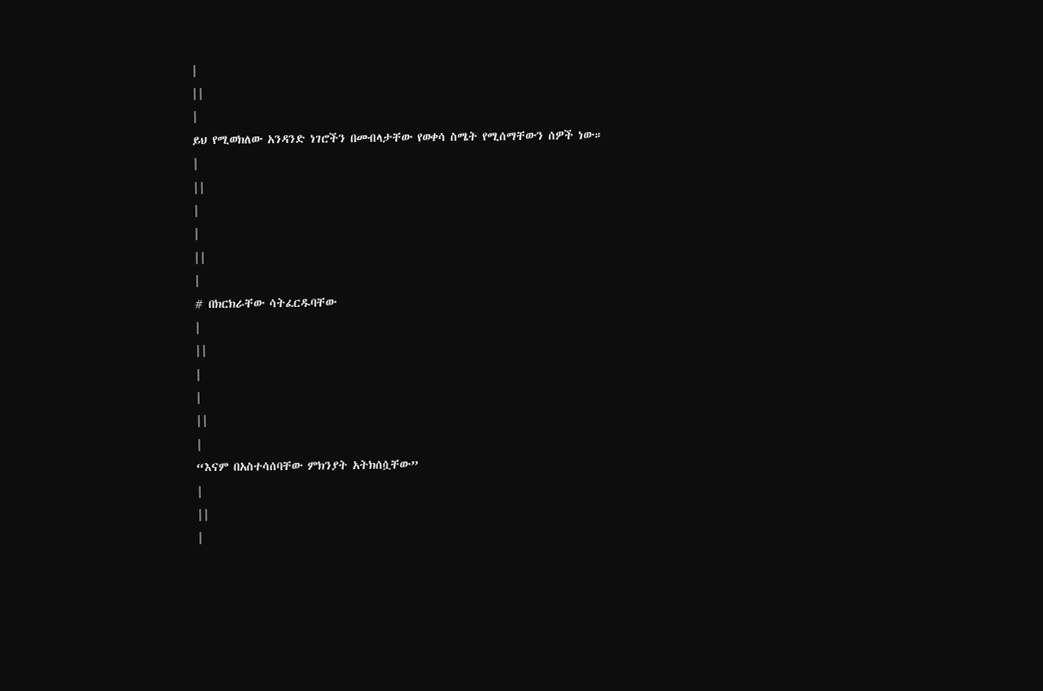|
||
|
ይህ የሚወክለው አንዳንድ ነገሮችን በመብላታቸው የወቀሳ ስሜት የሚሰማቸውን ሰዎች ነው።
|
||
|
|
||
|
# በክርክራቸው ሳትፈርዱባቸው
|
||
|
|
||
|
“እናም በአስተሳሰባቸው ምክንያት አትክሰሷቸው”
|
||
|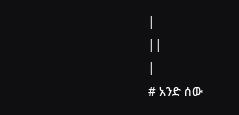|
||
|
# አንድ ሰው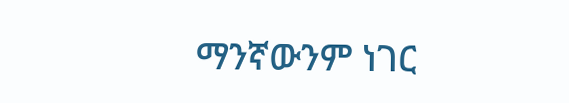ማንኛውንም ነገር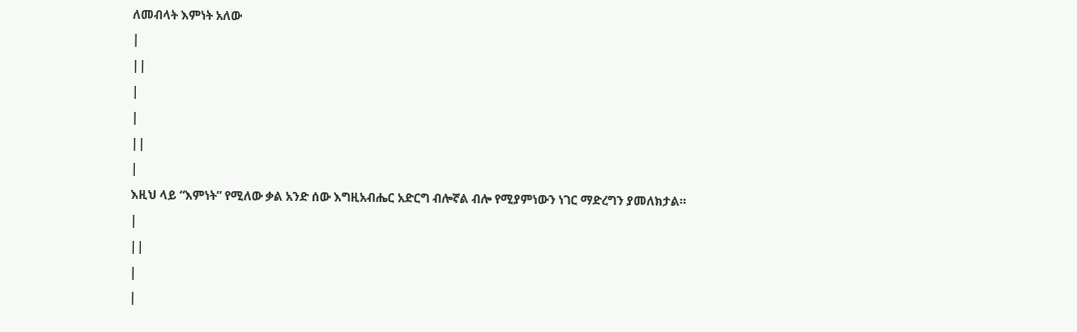ለመብላት እምነት አለው
|
||
|
|
||
|
እዚህ ላይ “እምነት” የሚለው ቃል አንድ ሰው እግዚአብሔር አድርግ ብሎኛል ብሎ የሚያምነውን ነገር ማድረግን ያመለክታል።
|
||
|
|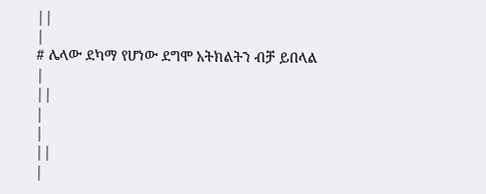||
|
# ሌላው ደካማ የሆነው ደግሞ አትክልትን ብቻ ይበላል
|
||
|
|
||
|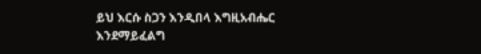ይህ እርሱ ስጋን እንዲበላ እግዚአብሔር እንደማይፈልግ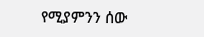የሚያምንን ሰው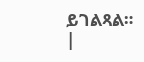ይገልጻል።
|